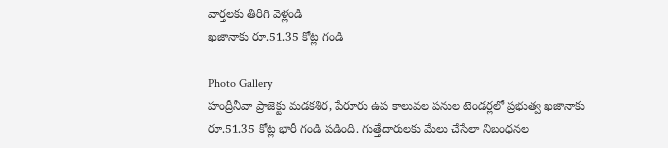వార్తలకు తిరిగి వెళ్లండి
ఖజానాకు రూ.51.35 కోట్ల గండి

Photo Gallery
హంద్రీనీవా ప్రాజెక్టు మడకశిర, పేరూరు ఉప కాలువల పనుల టెండర్లలో ప్రభుత్వ ఖజానాకు రూ.51.35 కోట్ల భారీ గండి పడింది. గుత్తేదారులకు మేలు చేసేలా నిబంధనల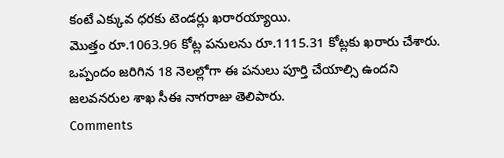కంటే ఎక్కువ ధరకు టెండర్లు ఖరారయ్యాయి.
మొత్తం రూ.1063.96 కోట్ల పనులను రూ.1115.31 కోట్లకు ఖరారు చేశారు. ఒప్పందం జరిగిన 18 నెలల్లోగా ఈ పనులు పూర్తి చేయాల్సి ఉందని జలవనరుల శాఖ సీఈ నాగరాజు తెలిపారు.
Comments